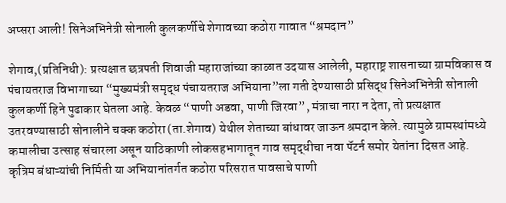अप्सरा आली! सिनेअभिनेत्री सोनाली कुलकर्णीचे शेगावच्या कठोरा गावात “श्रमदान”

शेगाव,(प्रतिनिधी): प्रत्यक्षात छत्रपती शिवाजी महाराजांच्या काळात उदयास आलेली, महाराष्ट्र शासनाच्या ग्रामविकास व पंचायतराज विभागाच्या “मुख्यमंत्री समृद्ध पंचायतराज अभियाना”ला गती देण्यासाठी प्रसिद्ध सिनेअभिनेत्री सोनाली कुलकर्णी हिने पुढाकार घेतला आहे. केवळ “पाणी अडवा, पाणी जिरवा”, मंत्राचा नारा न देता, तो प्रत्यक्षात उतरवण्यासाठी सोनालीने चक्क कठोरा (ता.शेगाव) येथील शेताच्या बांधावर जाऊन श्रमदान केले. त्यामुळे ग्रामस्थांमध्ये कमालीचा उत्साह संचारला असून याठिकाणी लोकसहभागातून गाव समृद्धीचा नवा पॅटर्न समोर येतांना दिसत आहे.
कृत्रिम बंधाऱ्यांची निर्मिती या अभियानांतर्गत कठोरा परिसरात पावसाचे पाणी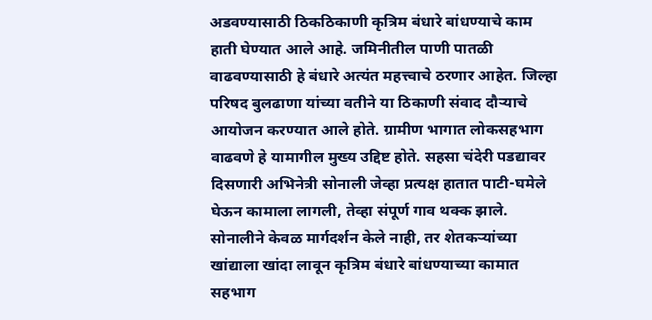अडवण्यासाठी ठिकठिकाणी कृत्रिम बंधारे बांधण्याचे काम हाती घेण्यात आले आहे. जमिनीतील पाणी पातळी वाढवण्यासाठी हे बंधारे अत्यंत महत्त्वाचे ठरणार आहेत. जिल्हा परिषद बुलढाणा यांच्या वतीने या ठिकाणी संवाद दौऱ्याचे आयोजन करण्यात आले होते. ग्रामीण भागात लोकसहभाग वाढवणे हे यामागील मुख्य उद्दिष्ट होते. सहसा चंदेरी पडद्यावर दिसणारी अभिनेत्री सोनाली जेव्हा प्रत्यक्ष हातात पाटी-घमेले घेऊन कामाला लागली, तेव्हा संपूर्ण गाव थक्क झाले. सोनालीने केवळ मार्गदर्शन केले नाही, तर शेतकऱ्यांच्या खांद्याला खांदा लावून कृत्रिम बंधारे बांधण्याच्या कामात सहभाग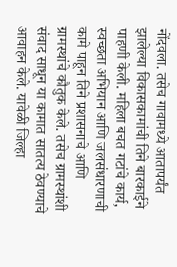नोंदवला. तसेच गावामध्ये आतापर्यंत झालेल्या विकासकामांची तिने बारकाईने पाहणी केली. महिला बचत गटांचे कार्य, स्वच्छता अभियान आणि जलसंधारणाची कामे पाहून तिने प्रशासनाचे आणि ग्रामस्थांचे कौतुक केले. तसेच ग्रामस्थांशी संवाद साधून या कामात सातत्य ठेवण्याचे आवाहन केले. यावेळी जिल्हा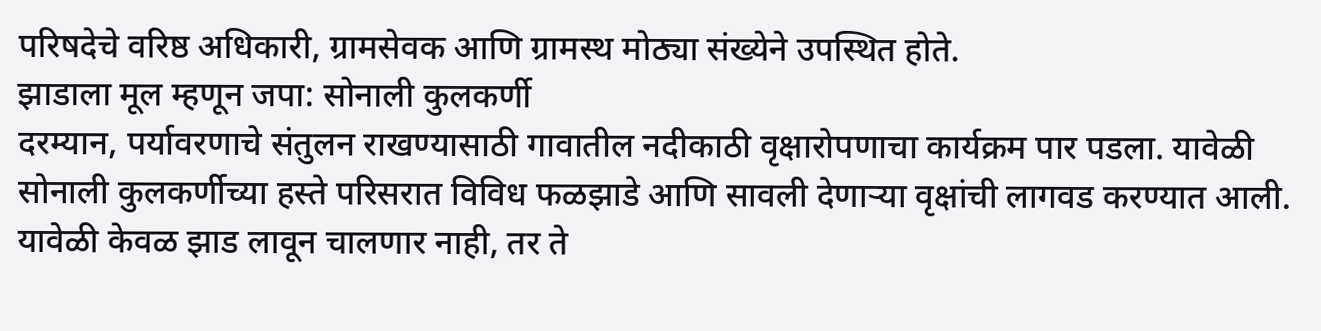परिषदेचे वरिष्ठ अधिकारी, ग्रामसेवक आणि ग्रामस्थ मोठ्या संख्येने उपस्थित होते.
झाडाला मूल म्हणून जपा: सोनाली कुलकर्णी
दरम्यान, पर्यावरणाचे संतुलन राखण्यासाठी गावातील नदीकाठी वृक्षारोपणाचा कार्यक्रम पार पडला. यावेळी सोनाली कुलकर्णीच्या हस्ते परिसरात विविध फळझाडे आणि सावली देणाऱ्या वृक्षांची लागवड करण्यात आली. यावेळी केवळ झाड लावून चालणार नाही, तर ते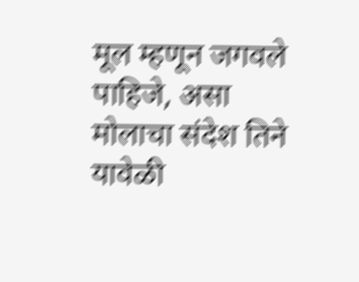मूल म्हणून जगवले पाहिजे, असा मोलाचा संदेश तिने यावेळी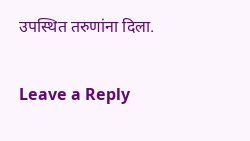उपस्थित तरुणांना दिला.

Leave a Reply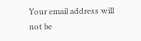Your email address will not be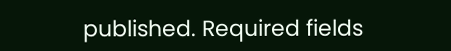published. Required fields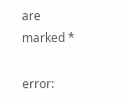are marked *

error: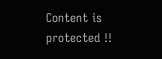Content is protected !!